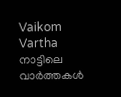Vaikom Vartha നാട്ടിലെ വാർത്തകൾ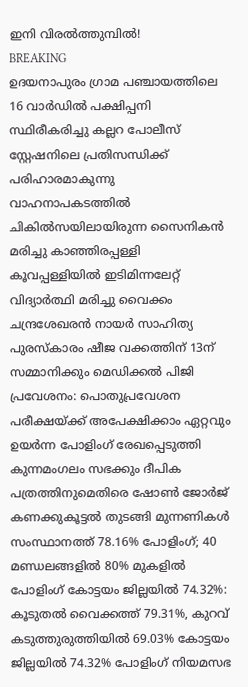ഇനി വിരൽത്തുമ്പിൽ!
BREAKING
ഉദയനാപുരം ഗ്രാമ പഞ്ചായത്തിലെ 16 വാർഡിൽ പക്ഷിപ്പനി സ്ഥിരീകരിച്ചു കല്ലറ പോലീസ് സ്റ്റേഷനിലെ പ്രതിസന്ധിക്ക് പരിഹാരമാകുന്നു വാഹനാപകടത്തിൽ ചികിൽസയിലായിരുന്ന സൈനികൻ മരിച്ചു കാഞ്ഞിരപ്പള്ളി കൂവപ്പള്ളിയിൽ ഇടിമിന്നലേറ്റ് വിദ്യാർത്ഥി മരിച്ചു വൈക്കം ചന്ദ്രശേഖരൻ നായർ സാഹിത്യ പുരസ്കാരം ഷീജ വക്കത്തിന് 13ന് സമ്മാനിക്കും മെഡിക്കൽ പിജി പ്രവേശനം: പൊതുപ്രവേശന പരീക്ഷയ്ക്ക് അപേക്ഷിക്കാം ഏറ്റവും ഉയർന്ന പോളിംഗ് രേഖപ്പെടുത്തി കുന്നമംഗലം സഭക്കും ദീപിക പത്രത്തിനുമെതിരെ ഷോൺ ജോർജ് കണക്കുകൂട്ടൽ തുടങ്ങി മുന്നണികൾ സംസ്ഥാനത്ത് 78.16% പോളിംഗ്; 40 മണ്ഡലങ്ങളിൽ 80% മുകളിൽ പോളിംഗ് കോട്ടയം ജില്ലയിൽ 74.32%: കൂടുതൽ വൈക്കത്ത് 79.31%, കുറവ് കടുത്തുരുത്തിയിൽ 69.03% കോട്ടയം ജില്ലയിൽ 74.32% പോളിംഗ് നിയമസഭ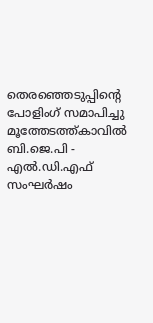തെരഞ്ഞെടുപ്പിന്റെ പോളിംഗ് സമാപിച്ചു മൂത്തേടത്ത്കാവിൽ ബി.ജെ.പി - എൽ.ഡി.എഫ് സംഘർഷം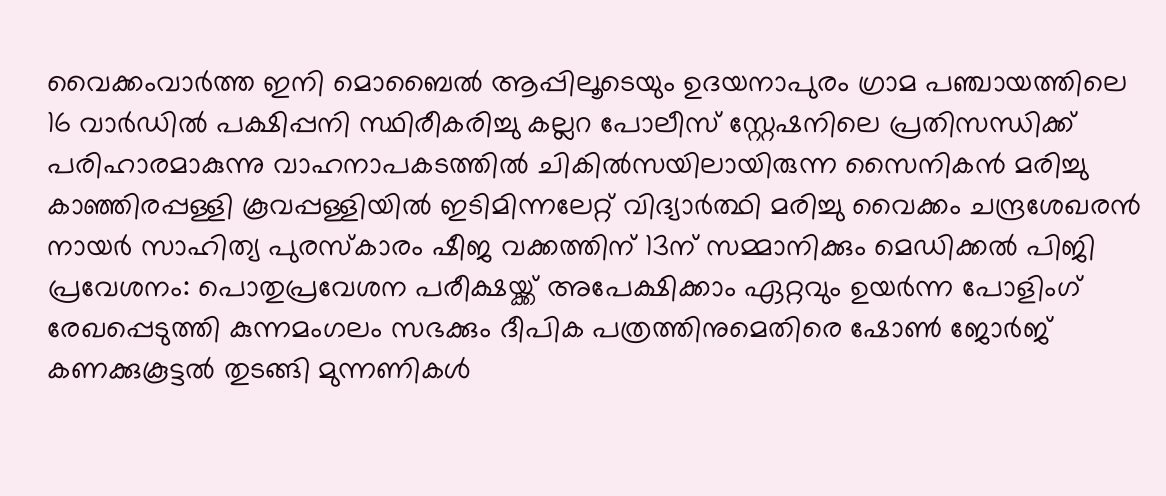വൈക്കംവാർത്ത ഇനി മൊബൈൽ ആപ്പിലൂടെയും ഉദയനാപുരം ഗ്രാമ പഞ്ചായത്തിലെ 16 വാർഡിൽ പക്ഷിപ്പനി സ്ഥിരീകരിച്ചു കല്ലറ പോലീസ് സ്റ്റേഷനിലെ പ്രതിസന്ധിക്ക് പരിഹാരമാകുന്നു വാഹനാപകടത്തിൽ ചികിൽസയിലായിരുന്ന സൈനികൻ മരിച്ചു കാഞ്ഞിരപ്പള്ളി കൂവപ്പള്ളിയിൽ ഇടിമിന്നലേറ്റ് വിദ്യാർത്ഥി മരിച്ചു വൈക്കം ചന്ദ്രശേഖരൻ നായർ സാഹിത്യ പുരസ്കാരം ഷീജ വക്കത്തിന് 13ന് സമ്മാനിക്കും മെഡിക്കൽ പിജി പ്രവേശനം: പൊതുപ്രവേശന പരീക്ഷയ്ക്ക് അപേക്ഷിക്കാം ഏറ്റവും ഉയർന്ന പോളിംഗ് രേഖപ്പെടുത്തി കുന്നമംഗലം സഭക്കും ദീപിക പത്രത്തിനുമെതിരെ ഷോൺ ജോർജ് കണക്കുകൂട്ടൽ തുടങ്ങി മുന്നണികൾ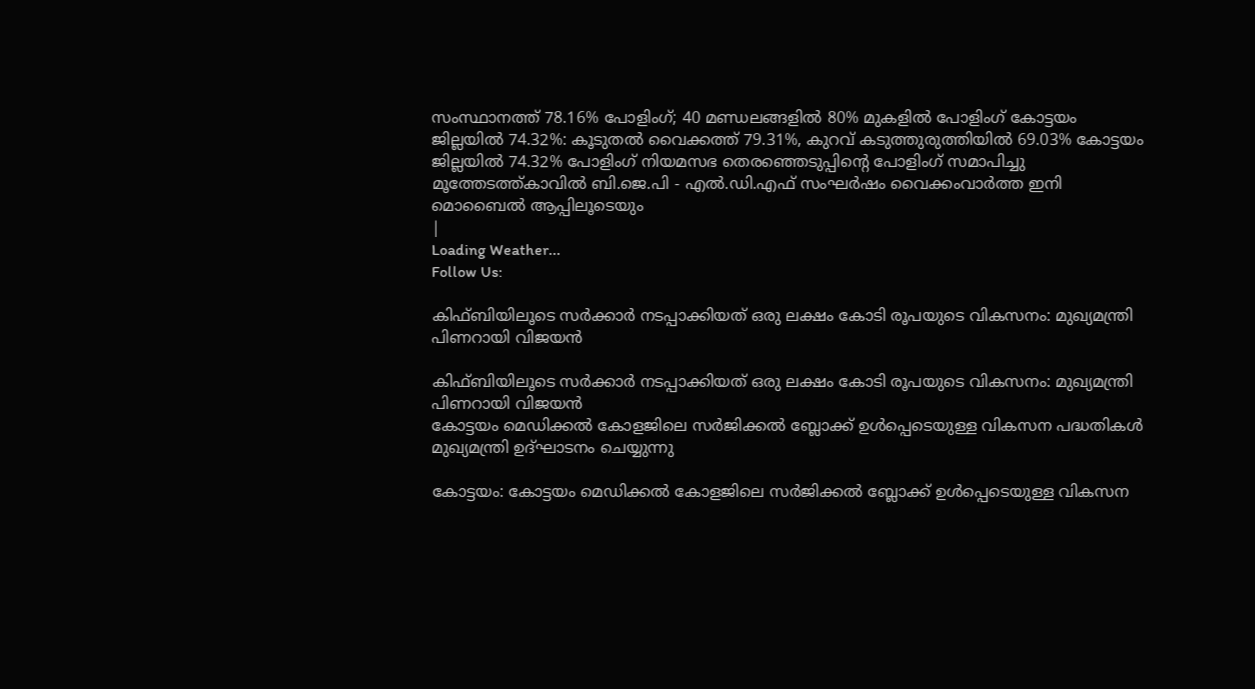സംസ്ഥാനത്ത് 78.16% പോളിംഗ്; 40 മണ്ഡലങ്ങളിൽ 80% മുകളിൽ പോളിംഗ് കോട്ടയം ജില്ലയിൽ 74.32%: കൂടുതൽ വൈക്കത്ത് 79.31%, കുറവ് കടുത്തുരുത്തിയിൽ 69.03% കോട്ടയം ജില്ലയിൽ 74.32% പോളിംഗ് നിയമസഭ തെരഞ്ഞെടുപ്പിന്റെ പോളിംഗ് സമാപിച്ചു മൂത്തേടത്ത്കാവിൽ ബി.ജെ.പി - എൽ.ഡി.എഫ് സംഘർഷം വൈക്കംവാർത്ത ഇനി മൊബൈൽ ആപ്പിലൂടെയും
|
Loading Weather...
Follow Us:

കിഫ്ബിയിലൂടെ സർക്കാർ നടപ്പാക്കിയത് ഒരു ലക്ഷം കോടി രൂപയുടെ വികസനം: മുഖ്യമന്ത്രി പിണറായി വിജയൻ

കിഫ്ബിയിലൂടെ സർക്കാർ നടപ്പാക്കിയത് ഒരു ലക്ഷം കോടി രൂപയുടെ വികസനം: മുഖ്യമന്ത്രി പിണറായി വിജയൻ
കോട്ടയം മെഡിക്കൽ കോളജിലെ സർജിക്കൽ ബ്ലോക്ക് ഉള്‍പ്പെടെയുള്ള വികസന പദ്ധതികള്‍ മുഖ്യമന്ത്രി ഉദ്ഘാടനം ചെയ്യുന്നു

കോട്ടയം: കോട്ടയം മെഡിക്കൽ കോളജിലെ സർജിക്കൽ ബ്ലോക്ക് ഉള്‍പ്പെടെയുള്ള വികസന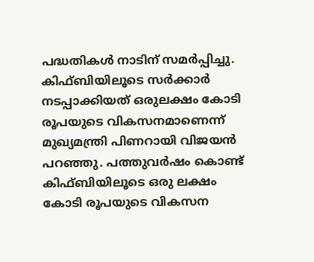പദ്ധതികള്‍ നാടിന് സമര്‍പ്പിച്ചു. കിഫ്ബിയിലൂടെ സർക്കാർ നടപ്പാക്കിയത് ഒരുലക്ഷം കോടി രൂപയുടെ വികസനമാണെന്ന് മുഖ്യമന്ത്രി പിണറായി വിജയൻ പറഞ്ഞു. പത്തുവർഷം കൊണ്ട് കിഫ്ബിയിലൂടെ ഒരു ലക്ഷം കോടി രൂപയുടെ വികസന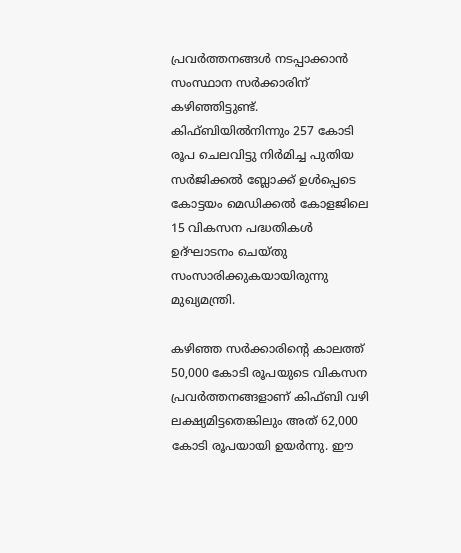പ്രവർത്തനങ്ങള്‍ നടപ്പാക്കാന്‍ സംസ്ഥാന സര്‍ക്കാരിന് കഴിഞ്ഞിട്ടുണ്ട്. കിഫ്ബിയില്‍നിന്നും 257 കോടി രൂപ ചെലവിട്ടു നിർമിച്ച പുതിയ സർജിക്കൽ ബ്ലോക്ക് ഉള്‍പ്പെടെ കോട്ടയം മെഡിക്കൽ കോളജിലെ 15 വികസന പദ്ധതികൾ ഉദ്ഘാടനം ചെയ്തു സംസാരിക്കുകയായിരുന്നു മുഖ്യമന്ത്രി.

കഴിഞ്ഞ സർക്കാരിന്‍റെ കാലത്ത് 50,000 കോടി രൂപയുടെ വികസന പ്രവർത്തനങ്ങളാണ് കിഫ്ബി വഴി ലക്ഷ്യമിട്ടതെങ്കിലും അത് 62,000 കോടി രൂപയായി ഉയർന്നു. ഈ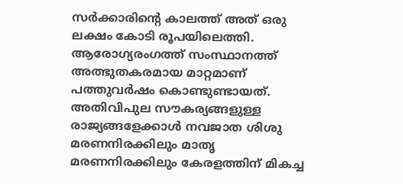സർക്കാരിന്‍റെ കാലത്ത് അത് ഒരു ലക്ഷം കോടി രൂപയിലെത്തി. ആരോഗ്യരംഗത്ത് സംസ്ഥാനത്ത് അത്ഭുതകരമായ മാറ്റമാണ് പത്തുവർഷം കൊണ്ടുണ്ടായത്. അതിവിപുല സൗകര്യങ്ങളുള്ള രാജ്യങ്ങളേക്കാള്‍ നവജാത ശിശു മരണനിരക്കിലും മാതൃ മരണനിരക്കിലും കേരളത്തിന് മികച്ച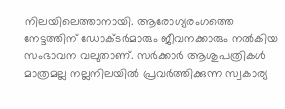നിലയിലെത്താനായി. ആരോഗ്യരംഗത്തെ നേട്ടത്തിന് ഡോക്ടർമാരും ജീവനക്കാരും നൽകിയ സംഭാവന വലുതാണ്. സർക്കാർ ആശുപത്രികൾ മാത്രമല്ല നല്ലനിലയിൽ പ്രവർത്തിക്കുന്ന സ്വകാര്യ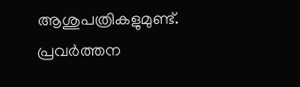ആശുപത്രികളുമുണ്ട്. പ്രവർത്തന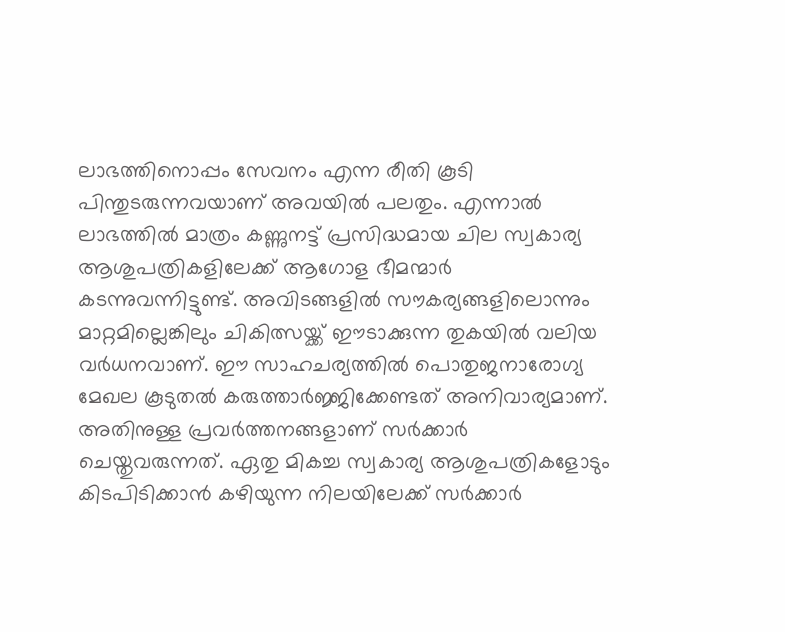ലാഭത്തിനൊപ്പം സേവനം എന്ന രീതി കൂടി പിന്തുടരുന്നവയാണ് അവയിൽ പലതും. എന്നാൽ ലാഭത്തിൽ മാത്രം കണ്ണുനട്ട് പ്രസിദ്ധമായ ചില സ്വകാര്യ ആശുപത്രികളിലേക്ക് ആഗോള ഭീമന്മാർ കടന്നുവന്നിട്ടുണ്ട്. അവിടങ്ങളില്‍ സൗകര്യങ്ങളിലൊന്നും മാറ്റമില്ലെങ്കിലും ചികിത്സയ്ക്ക് ഈടാക്കുന്ന തുകയില്‍ വലിയ വര്‍ധനവാണ്. ഈ സാഹചര്യത്തില്‍ പൊതുജനാരോഗ്യ മേഖല കൂടുതല്‍ കരുത്താര്‍ജ്ജിക്കേണ്ടത് അനിവാര്യമാണ്. അതിനുള്ള പ്രവര്‍ത്തനങ്ങളാണ് സര്‍ക്കാര്‍ ചെയ്തുവരുന്നത്. ഏതു മികച്ച സ്വകാര്യ ആശുപത്രികളോടും കിടപിടിക്കാന്‍ കഴിയുന്ന നിലയിലേക്ക് സര്‍ക്കാര്‍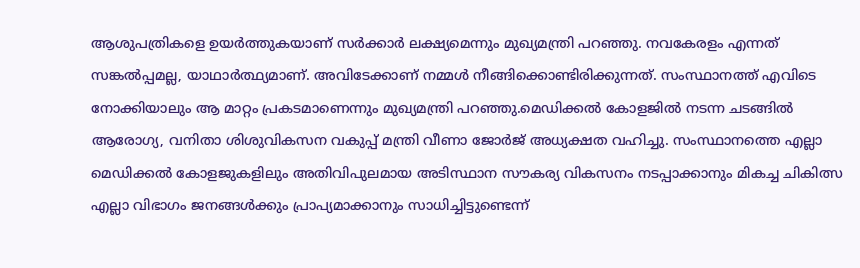ആശുപത്രികളെ ഉയര്‍ത്തുകയാണ് സർക്കാർ ലക്ഷ്യമെന്നും മുഖ്യമന്ത്രി പറഞ്ഞു. നവകേരളം എന്നത് സങ്കല്‍പ്പമല്ല, യാഥാര്‍ത്ഥ്യമാണ്. അവിടേക്കാണ് നമ്മള്‍ നീങ്ങിക്കൊണ്ടിരിക്കുന്നത്. സംസ്ഥാനത്ത് എവിടെ നോക്കിയാലും ആ മാറ്റം പ്രകടമാണെന്നും മുഖ്യമന്ത്രി പറഞ്ഞു.മെഡിക്കൽ കോളജിൽ നടന്ന ചടങ്ങിൽ ആരോഗ്യ, വനിതാ ശിശുവികസന വകുപ്പ് മന്ത്രി വീണാ ജോർജ് അധ്യക്ഷത വഹിച്ചു. സംസ്ഥാനത്തെ എല്ലാ മെഡിക്കൽ കോളജുകളിലും അതിവിപുലമായ അടിസ്ഥാന സൗകര്യ വികസനം നടപ്പാക്കാനും മികച്ച ചികിത്സ എല്ലാ വിഭാഗം ജനങ്ങള്‍ക്കും പ്രാപ്യമാക്കാനും സാധിച്ചിട്ടുണ്ടെന്ന്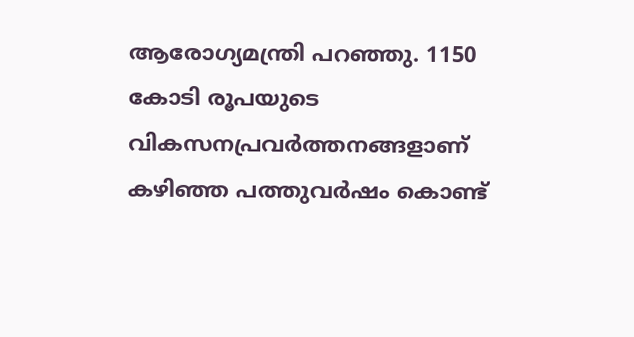ആരോഗ്യമന്ത്രി പറഞ്ഞു. 1150 കോടി രൂപയുടെ വികസനപ്രവർത്തനങ്ങളാണ് കഴിഞ്ഞ പത്തുവർഷം കൊണ്ട്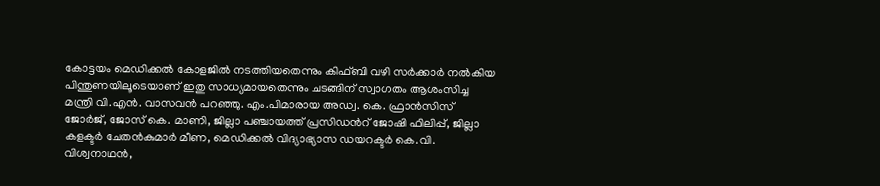കോട്ടയം മെഡിക്കൽ കോളജിൽ നടത്തിയതെന്നും കിഫ്ബി വഴി സർക്കാർ നൽകിയ പിന്തുണയിലൂടെയാണ് ഇതു സാധ്യമായതെന്നും ചടങ്ങിന് സ്വാഗതം ആശംസിച്ച മന്ത്രി വി.എൻ. വാസവൻ പറഞ്ഞു. എം.പിമാരായ അഡ്വ. കെ. ഫ്രാൻസിസ് ജോർജ്, ജോസ് കെ. മാണി, ജില്ലാ പഞ്ചായത്ത് പ്രസിഡന്‍റ് ജോഷി ഫിലിപ്പ്, ജില്ലാ കളക്ടർ ചേതൻകുമാർ മീണ, മെഡിക്കൽ വിദ്യാഭ്യാസ ഡയറക്ടർ കെ.വി. വിശ്വനാഥൻ,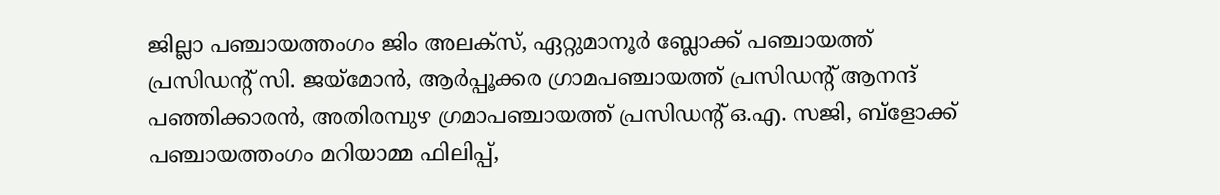ജില്ലാ പഞ്ചായത്തംഗം ജിം അലക്‌സ്, ഏറ്റുമാനൂർ ബ്ലോക്ക് പഞ്ചായത്ത് പ്രസിഡന്‍റ് സി. ജയ്‌മോൻ, ആർപ്പൂക്കര ഗ്രാമപഞ്ചായത്ത് പ്രസിഡന്‍റ് ആനന്ദ് പഞ്ഞിക്കാരൻ, അതിരമ്പുഴ ഗ്രമാപഞ്ചായത്ത് പ്രസിഡന്‍റ് ഒ.എ. സജി, ബ്‌ളോക്ക് പഞ്ചായത്തംഗം മറിയാമ്മ ഫിലിപ്പ്,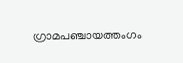ഗ്രാമപഞ്ചായത്തംഗം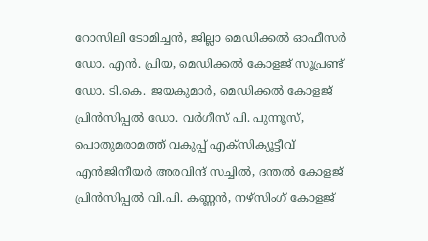റോസിലി ടോമിച്ചൻ, ജില്ലാ മെഡിക്കൽ ഓഫീസർ ഡോ. എൻ. പ്രിയ, മെഡിക്കൽ കോളജ് സൂപ്രണ്ട് ഡോ. ടി.കെ. ജയകുമാർ, മെഡിക്കൽ കോളജ് പ്രിൻസിപ്പൽ ഡോ. വർഗീസ് പി. പുന്നൂസ്, പൊതുമരാമത്ത് വകുപ്പ് എക്‌സിക്യൂട്ടീവ് എൻജിനീയർ അരവിന്ദ് സച്ചിൽ, ദന്തൽ കോളജ് പ്രിൻസിപ്പൽ വി.പി. കണ്ണൻ, നഴ്‌സിംഗ് കോളജ്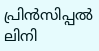പ്രിൻസിപ്പൽ ലിനി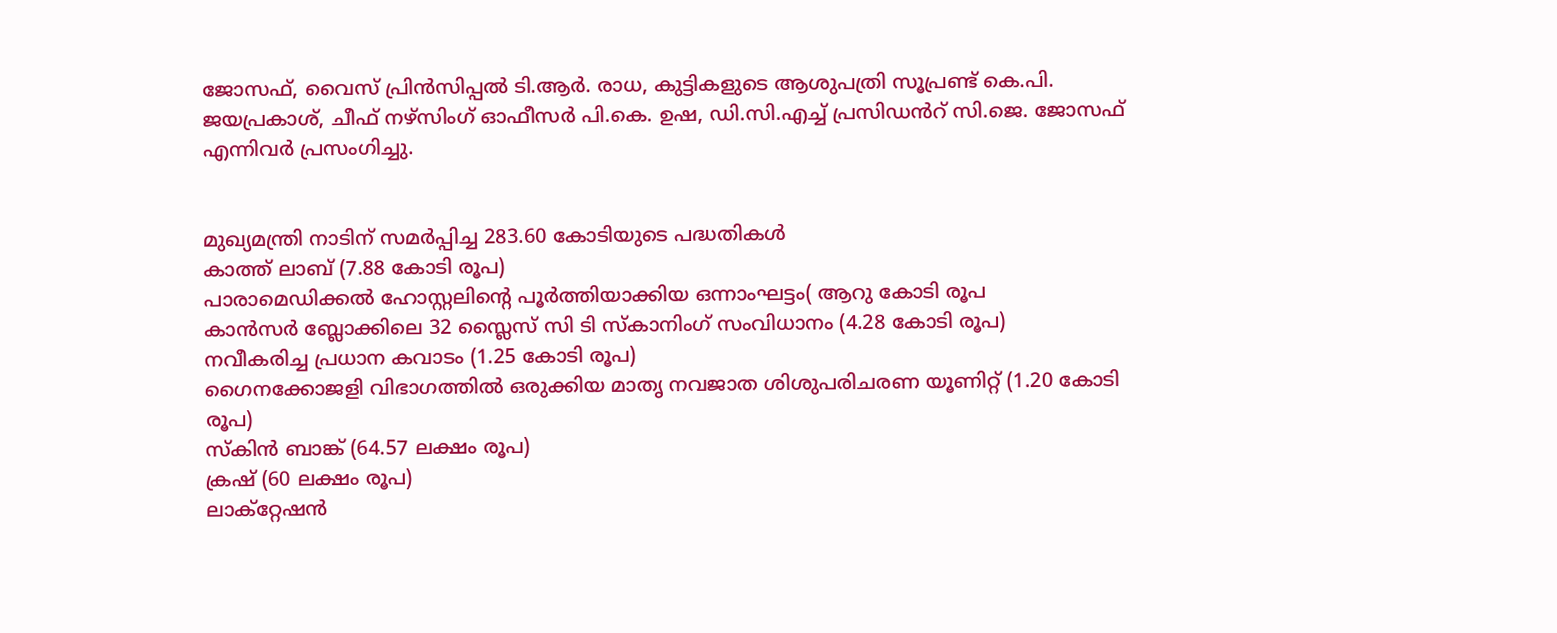ജോസഫ്, വൈസ് പ്രിൻസിപ്പൽ ടി.ആർ. രാധ, കുട്ടികളുടെ ആശുപത്രി സൂപ്രണ്ട് കെ.പി. ജയപ്രകാശ്, ചീഫ് നഴ്‌സിംഗ് ഓഫീസർ പി.കെ. ഉഷ, ഡി.സി.എച്ച് പ്രസിഡൻറ് സി.ജെ. ജോസഫ് എന്നിവർ പ്രസംഗിച്ചു.


മുഖ്യമന്ത്രി നാടിന് സമര്‍പ്പിച്ച 283.60 കോടിയുടെ പദ്ധതികള്‍
കാത്ത് ലാബ് (7.88 കോടി രൂപ)
പാരാമെഡിക്കൽ ഹോസ്റ്റലിന്‍റെ പൂർത്തിയാക്കിയ ഒന്നാംഘട്ടം( ആറു കോടി രൂപ
കാൻസർ ബ്ലോക്കിലെ 32 സ്ലൈസ് സി ടി സ്‌കാനിംഗ് സംവിധാനം (4.28 കോടി രൂപ)
നവീകരിച്ച പ്രധാന കവാടം (1.25 കോടി രൂപ)
ഗൈനക്കോജളി വിഭാഗത്തിൽ ഒരുക്കിയ മാതൃ നവജാത ശിശുപരിചരണ യൂണിറ്റ് (1.20 കോടി രൂപ)
സ്‌കിൻ ബാങ്ക് (64.57 ലക്ഷം രൂപ)
ക്രഷ് (60 ലക്ഷം രൂപ)
ലാക്‌റ്റേഷൻ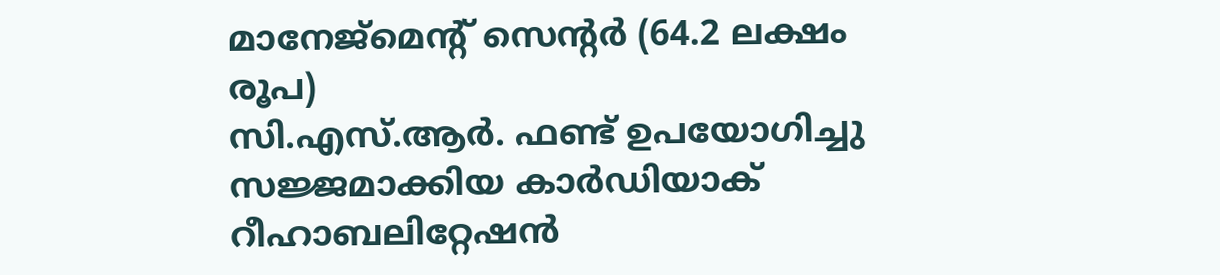മാനേജ്‌മെന്‍റ് സെന്‍റർ (64.2 ലക്ഷം രൂപ)
സി.എസ്.ആർ. ഫണ്ട് ഉപയോഗിച്ചു സജ്ജമാക്കിയ കാർഡിയാക് റീഹാബലിറ്റേഷൻ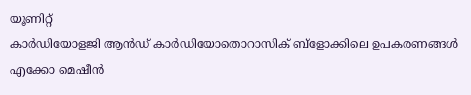യൂണിറ്റ്
കാർഡിയോളജി ആൻഡ് കാർഡിയോതൊറാസിക് ബ്‌ളോക്കിലെ ഉപകരണങ്ങൾ
എക്കോ മെഷീൻ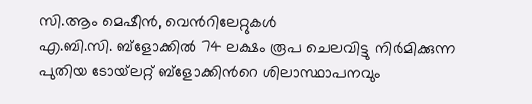സി.ആം മെഷീൻ, വെന്‍റിലേറ്റുകൾ
എ.ബി.സി. ബ്‌ളോക്കിൽ 74 ലക്ഷം രൂപ ചെലവിട്ടു നിർമിക്കുന്ന പുതിയ ടോയ്‌ലറ്റ് ബ്‌ളോക്കിന്‍റെ ശിലാസ്ഥാപനവും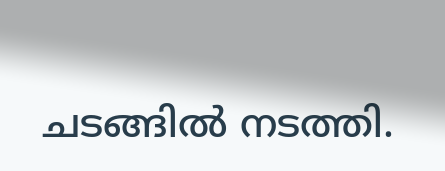ചടങ്ങിൽ നടത്തി.